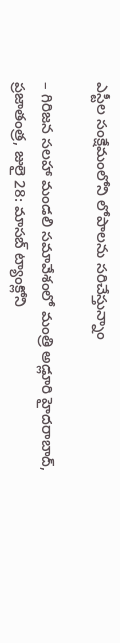ఎస్టీల సంక్షేమంలోని లోపాలను సరిచేస్తున్నాం

– గిరిజన సలహా మండలి సమావేశంలో మంత్రి అడ్లూరి హైదరాబాద్, ప్రజాతంత్ర, జులై 28: మాసబ్ ట్యాంక్లోని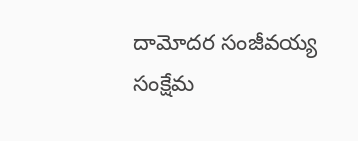దామోదర సంజీవయ్య సంక్షేమ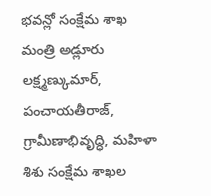భవన్లో సంక్షేమ శాఖ మంత్రి అడ్లూరు లక్ష్మణ్కుమార్, పంచాయతీరాజ్, గ్రామీణాభివృద్ధి, మహిళా శిశు సంక్షేమ శాఖల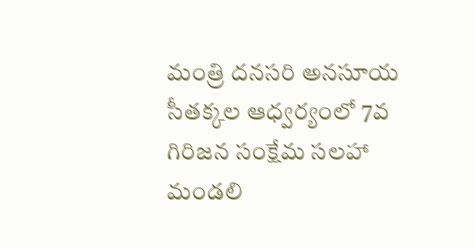మంత్రి దనసరి అనసూయ సీతక్కల ఆధ్వర్యంలో 7వ గిరిజన సంక్షేమ సలహా మండలి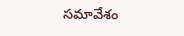సమావేశం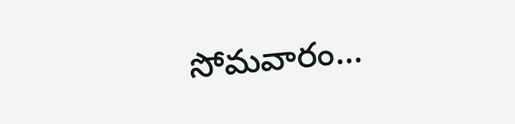సోమవారం…